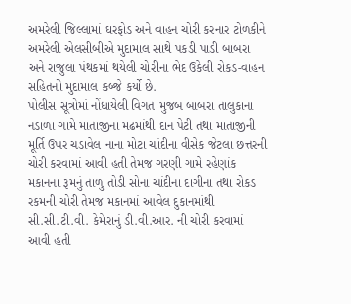અમરેલી જિલ્લામાં ઘરફોડ અને વાહન ચોરી કરનાર ટોળકીને અમરેલી એલસીબીએ મુદામાલ સાથે પકડી પાડી બાબરા અને રાજુલા પંથકમાં થયેલી ચોરીના ભેદ ઉકેલી રોકડ-વાહન સહિતનો મુદામાલ કબ્જે કર્યો છે.
પોલીસ સૂત્રોમાં નોંધાયેલી વિગત મુજબ બાબરા તાલુકાના નડાળા ગામે માતાજીના મઢમાંથી દાન પેટી તથા માતાજીની મૂર્તિ ઉપર ચડાવેલ નાના મોટા ચાંદીના વીસેક જેટલા છત્તરની ચોરી કરવામાં આવી હતી તેમજ ગરણી ગામે રહેણાંક મકાનના રૂમનું તાળુ તોડી સોના ચાંદીના દાગીના તથા રોકડ રકમની ચોરી તેમજ મકાનમાં આવેલ દુકાનમાંથી સી.સી.ટી.વી. કેમેરાનું ડી.વી.આર. ની ચોરી કરવામાં આવી હતી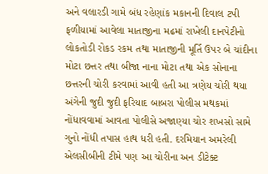અને વલારડી ગામે બંધ રહેણાંક મકાનની દિવાલ ટપી ફળીયામાં આવેલા માતાજીના મઢમાં રાખેલી દાનપેટીનો લોકતોડી રોકડ રકમ તથા માતાજીની મૂર્તિ ઉપર બે ચાંદીના મોટા છત્તર તથા બીજા નાના મોટા તથા એક સોનાના છત્તરની ચોરી કરવામાં આવી હતી આ ત્રણેય ચોરી થયા અંગેની જુદી જુદી ફરિયાદ બાબરા પોલીસ મથકમાં નોંધાવવામાં આવતા પોલીસે અજાણ્યા ચોર શખસો સામે ગુનો નોંધી તપાસ હાથ ધરી હતી. દરમિયાન અમરેલી એલસીબીની ટીમે પણ આ ચોરીના અન ડીટેક્ટ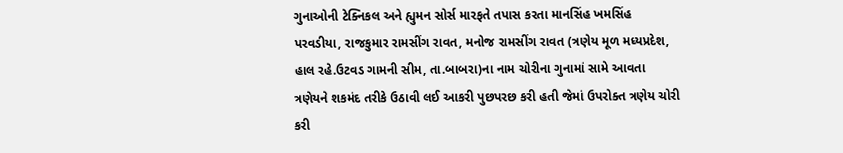ગુનાઓની ટેક્નિકલ અને હ્યુમન સોર્સ મારફતે તપાસ કરતા માનસિંહ ખમસિંહ પરવડીયા, રાજકુમાર રામસીંગ રાવત, મનોજ રામસીંગ રાવત (ત્રણેય મૂળ મધ્યપ્રદેશ, હાલ રહે.ઉટવડ ગામની સીમ, તા.બાબરા)ના નામ ચોરીના ગુનામાં સામે આવતા ત્રણેયને શકમંદ તરીકે ઉઠાવી લઈ આકરી પુછપરછ કરી હતી જેમાં ઉપરોક્ત ત્રણેય ચોરી કરી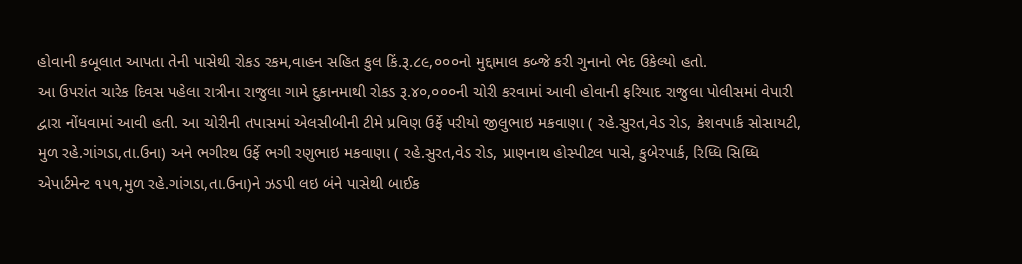હોવાની કબૂલાત આપતા તેની પાસેથી રોકડ રકમ,વાહન સહિત કુલ કિં.રૂ.૮૯,૦૦૦નો મુદ્દામાલ કબ્જે કરી ગુનાનો ભેદ ઉકેલ્યો હતો.
આ ઉપરાંત ચારેક દિવસ પહેલા રાત્રીના રાજુલા ગામે દુકાનમાથી રોકડ રૂ.૪૦,૦૦૦ની ચોરી કરવામાં આવી હોવાની ફરિયાદ રાજુલા પોલીસમાં વેપારી દ્વારા નોંધવામાં આવી હતી. આ ચોરીની તપાસમાં એલસીબીની ટીમે પ્રવિણ ઉર્ફે પરીયો જીલુભાઇ મકવાણા ( રહે.સુરત,વેડ રોડ, કેશવપાર્ક સોસાયટી, મુળ રહે.ગાંગડા,તા.ઉના) અને ભગીરથ ઉર્ફે ભગી રણુભાઇ મકવાણા ( રહે.સુરત,વેડ રોડ, પ્રાણનાથ હોસ્પીટલ પાસે, કુબેરપાર્ક, રિધ્ધિ સિધ્ધિ એપાર્ટમેન્ટ ૧૫૧,મુળ રહે.ગાંગડા,તા.ઉના)ને ઝડપી લઇ બંને પાસેથી બાઈક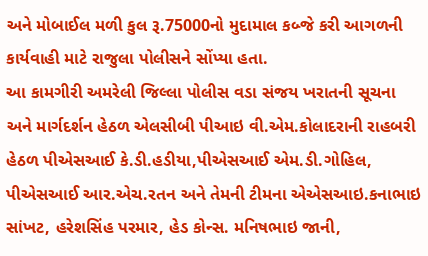અને મોબાઈલ મળી કુલ રૂ.75000નો મુદામાલ કબ્જે કરી આગળની કાર્યવાહી માટે રાજુલા પોલીસને સોંપ્યા હતા.
આ કામગીરી અમરેલી જિલ્લા પોલીસ વડા સંજય ખરાતની સૂચના અને માર્ગદર્શન હેઠળ એલસીબી પીઆઇ વી.એમ.કોલાદરાની રાહબરી હેઠળ પીએસઆઈ કે.ડી.હડીયા,પીએસઆઈ એમ.ડી.ગોહિલ, પીએસઆઈ આર.એચ.રતન અને તેમની ટીમના એએસઆઇ.કનાભાઇ સાંખટ, હરેશસિંહ પરમાર, હેડ કોન્સ. મનિષભાઇ જાની,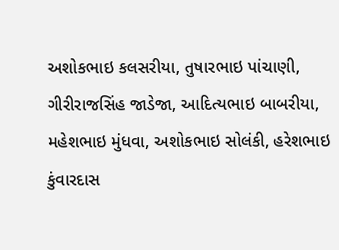અશોકભાઇ કલસરીયા, તુષારભાઇ પાંચાણી, ગીરીરાજસિંહ જાડેજા, આદિત્યભાઇ બાબરીયા, મહેશભાઇ મુંધવા, અશોકભાઇ સોલંકી, હરેશભાઇ કુંવારદાસ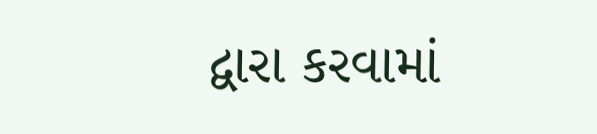દ્વારા કરવામાં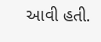આવી હતી.